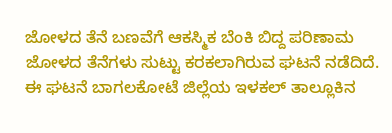ಜೋಳದ ತೆನೆ ಬಣವೆಗೆ ಆಕಸ್ಮಿಕ ಬೆಂಕಿ ಬಿದ್ದ ಪರಿಣಾಮ ಜೋಳದ ತೆನೆಗಳು ಸುಟ್ಟು ಕರಕಲಾಗಿರುವ ಘಟನೆ ನಡೆದಿದೆ.
ಈ ಘಟನೆ ಬಾಗಲಕೋಟೆ ಜಿಲ್ಲೆಯ ಇಳಕಲ್ ತಾಲ್ಲೂಕಿನ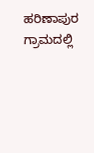ಹರಿಣಾಪುರ ಗ್ರಾಮದಲ್ಲಿ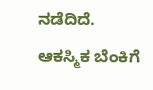ನಡೆದಿದೆ. ಆಕಸ್ಮಿಕ ಬೆಂಕಿಗೆ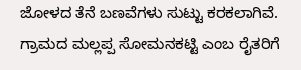ಜೋಳದ ತೆನೆ ಬಣವೆಗಳು ಸುಟ್ಟು ಕರಕಲಾಗಿವೆ. ಗ್ರಾಮದ ಮಲ್ಲಪ್ಪ ಸೋಮನಕಟ್ಟಿ ಎಂಬ ರೈತರಿಗೆ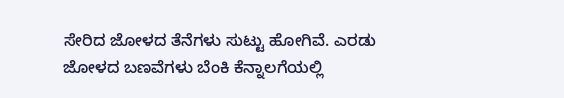ಸೇರಿದ ಜೋಳದ ತೆನೆಗಳು ಸುಟ್ಟು ಹೋಗಿವೆ. ಎರಡು ಜೋಳದ ಬಣವೆಗಳು ಬೆಂಕಿ ಕೆನ್ನಾಲಗೆಯಲ್ಲಿ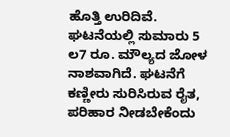ಹೊತ್ತಿ ಉರಿದಿವೆ. ಘಟನೆಯಲ್ಲಿ ಸುಮಾರು 5 ಲ7 ರೂ. ಮೌಲ್ಯದ ಜೋಳ ನಾಶವಾಗಿದೆ. ಘಟನೆಗೆ ಕಣ್ಣೀರು ಸುರಿಸಿರುವ ರೈತ, ಪರಿಹಾರ ನೀಡಬೇಕೆಂದು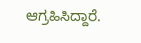ಆಗ್ರಹಿಸಿದ್ದಾರೆ.